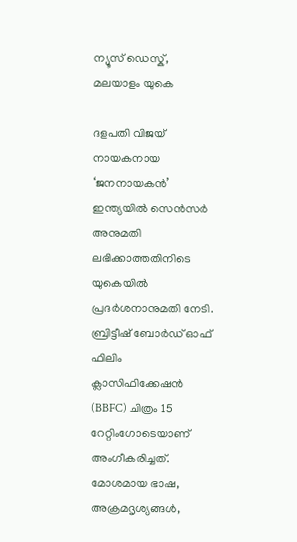ന്യൂസ് ഡെസ്ക്, മലയാളം യുകെ

ദളപതി വിജയ് നായകനായ ‘ജനനായകൻ’ ഇന്ത്യയിൽ സെൻസർ അനുമതി ലഭിക്കാത്തതിനിടെ യുകെയിൽ പ്രദർശനാനുമതി നേടി. ബ്രിട്ടീഷ് ബോർഡ് ഓഫ് ഫിലിം ക്ലാസിഫിക്കേഷൻ (BBFC) ചിത്രം 15 റേറ്റിംഗോടെയാണ് അംഗീകരിച്ചത്. മോശമായ ഭാഷ, അക്രമദൃശ്യങ്ങൾ,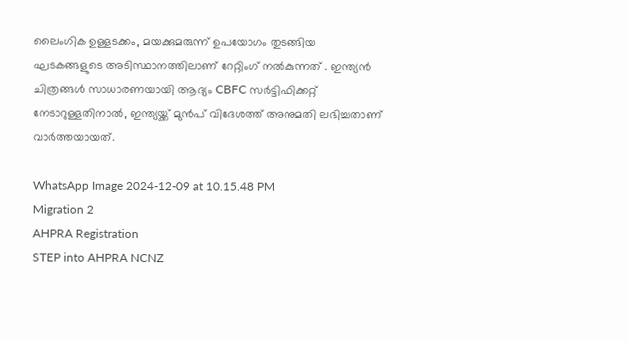ലൈംഗിക ഉള്ളടക്കം, മയക്കുമരുന്ന് ഉപയോഗം തുടങ്ങിയ ഘടകങ്ങളുടെ അടിസ്ഥാനത്തിലാണ് റേറ്റിംഗ് നൽകുന്നത് . ഇന്ത്യൻ ചിത്രങ്ങൾ സാധാരണയായി ആദ്യം CBFC സർട്ടിഫിക്കറ്റ് നേടാറുള്ളതിനാൽ, ഇന്ത്യയ്ക്ക് മുൻപ് വിദേശത്ത് അനുമതി ലഭിച്ചതാണ് വാർത്തയായത്.

WhatsApp Image 2024-12-09 at 10.15.48 PM
Migration 2
AHPRA Registration
STEP into AHPRA NCNZ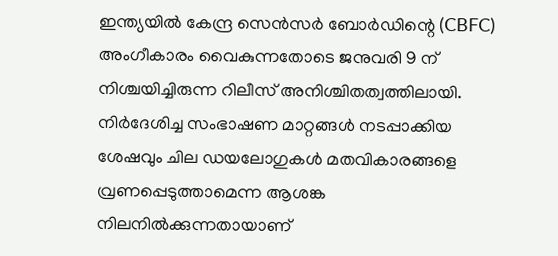ഇന്ത്യയിൽ കേന്ദ്ര സെൻസർ ബോർഡിന്റെ (CBFC) അംഗീകാരം വൈകുന്നതോടെ ജനുവരി 9 ന് നിശ്ചയിച്ചിരുന്ന റിലീസ് അനിശ്ചിതത്വത്തിലായി. നിർദേശിച്ച സംഭാഷണ മാറ്റങ്ങൾ നടപ്പാക്കിയ ശേഷവും ചില ഡയലോഗുകൾ മതവികാരങ്ങളെ വ്രണപ്പെടുത്താമെന്ന ആശങ്ക നിലനിൽക്കുന്നതായാണ്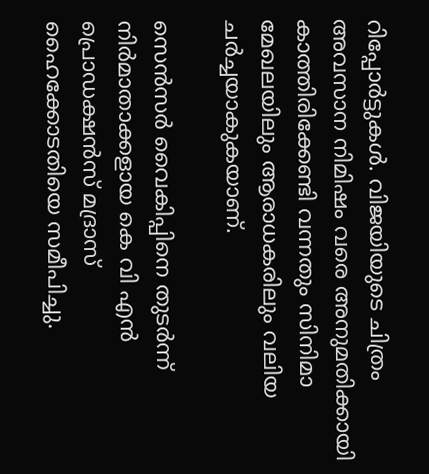റിപ്പോർട്ടുകൾ. വിജയിയുടെ ചിത്രം അവസാന നിമിഷം വരെ അനുമതിക്കായി കാത്തിരിക്കേണ്ടി വന്നതും സിനിമാ മേഖലയിലും ആരാധകരിലും വലിയ ചർച്ചയാകുകയാണ്.

സെൻസർ വൈകിപ്പിനെ തുടർന്ന് നിർമാതാക്കളായ കെ വി എൻ പ്രൊഡക്ഷൻസ് മദ്രാസ് ഹൈക്കോടതിയെ സമീപിച്ചു.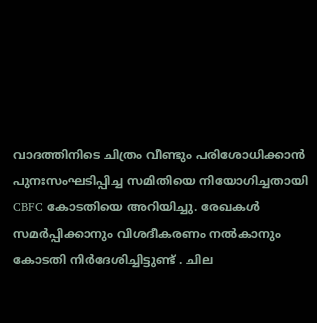വാദത്തിനിടെ ചിത്രം വീണ്ടും പരിശോധിക്കാൻ പുനഃസംഘടിപ്പിച്ച സമിതിയെ നിയോഗിച്ചതായി CBFC കോടതിയെ അറിയിച്ചു. രേഖകൾ സമർപ്പിക്കാനും വിശദീകരണം നൽകാനും കോടതി നിർദേശിച്ചിട്ടുണ്ട് . ചില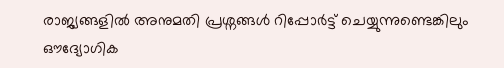രാജ്യങ്ങളിൽ അനുമതി പ്രശ്നങ്ങൾ റിപ്പോർട്ട് ചെയ്യുന്നുണ്ടെങ്കിലും ഔദ്യോഗിക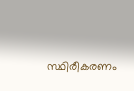സ്ഥിരീകരണം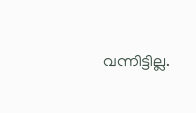വന്നിട്ടില്ല.